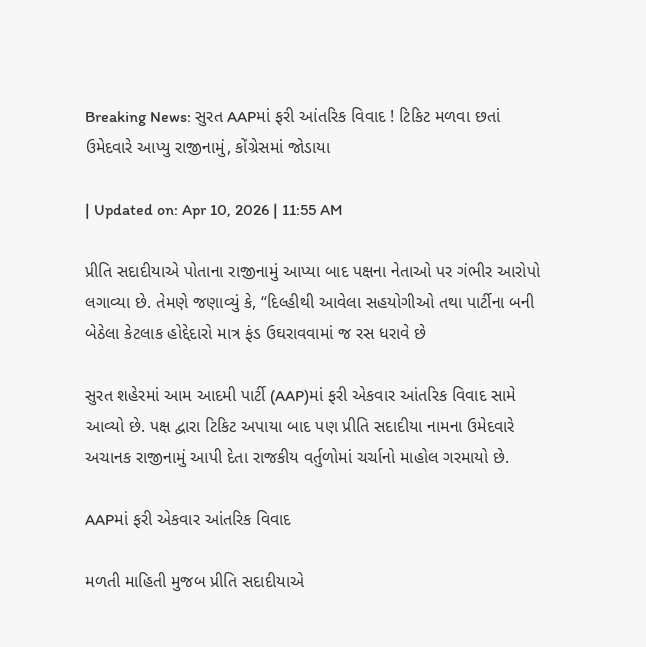Breaking News: સુરત AAPમાં ફરી આંતરિક વિવાદ ! ટિકિટ મળવા છતાં ઉમેદવારે આપ્યુ રાજીનામું, કોંગ્રેસમાં જોડાયા

| Updated on: Apr 10, 2026 | 11:55 AM

પ્રીતિ સદાદીયાએ પોતાના રાજીનામું આપ્યા બાદ પક્ષના નેતાઓ પર ગંભીર આરોપો લગાવ્યા છે. તેમણે જણાવ્યું કે, “દિલ્હીથી આવેલા સહયોગીઓ તથા પાર્ટીના બની બેઠેલા કેટલાક હોદ્દેદારો માત્ર ફંડ ઉઘરાવવામાં જ રસ ધરાવે છે

સુરત શહેરમાં આમ આદમી પાર્ટી (AAP)માં ફરી એકવાર આંતરિક વિવાદ સામે આવ્યો છે. પક્ષ દ્વારા ટિકિટ અપાયા બાદ પણ પ્રીતિ સદાદીયા નામના ઉમેદવારે અચાનક રાજીનામું આપી દેતા રાજકીય વર્તુળોમાં ચર્ચાનો માહોલ ગરમાયો છે.

AAPમાં ફરી એકવાર આંતરિક વિવાદ

મળતી માહિતી મુજબ પ્રીતિ સદાદીયાએ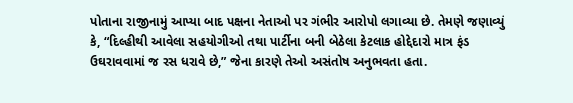પોતાના રાજીનામું આપ્યા બાદ પક્ષના નેતાઓ પર ગંભીર આરોપો લગાવ્યા છે. તેમણે જણાવ્યું કે, “દિલ્હીથી આવેલા સહયોગીઓ તથા પાર્ટીના બની બેઠેલા કેટલાક હોદ્દેદારો માત્ર ફંડ ઉઘરાવવામાં જ રસ ધરાવે છે,” જેના કારણે તેઓ અસંતોષ અનુભવતા હતા.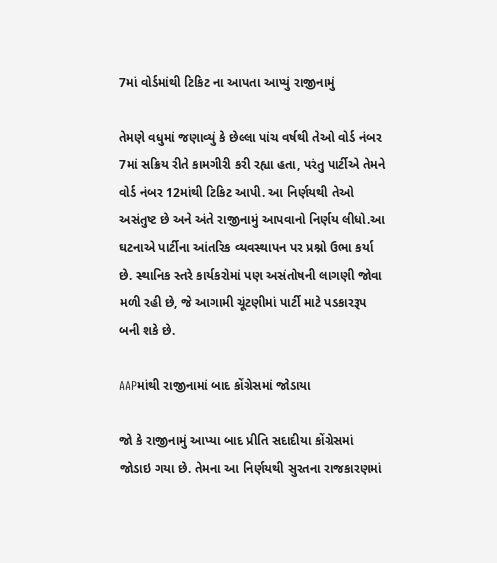7માં વોર્ડમાંથી ટિકિટ ના આપતા આપ્યું રાજીનામું

તેમણે વધુમાં જણાવ્યું કે છેલ્લા પાંચ વર્ષથી તેઓ વોર્ડ નંબર 7માં સક્રિય રીતે કામગીરી કરી રહ્યા હતા, પરંતુ પાર્ટીએ તેમને વોર્ડ નંબર 12માંથી ટિકિટ આપી. આ નિર્ણયથી તેઓ અસંતુષ્ટ છે અને અંતે રાજીનામું આપવાનો નિર્ણય લીધો.આ ઘટનાએ પાર્ટીના આંતરિક વ્યવસ્થાપન પર પ્રશ્નો ઉભા કર્યા છે. સ્થાનિક સ્તરે કાર્યકરોમાં પણ અસંતોષની લાગણી જોવા મળી રહી છે, જે આગામી ચૂંટણીમાં પાર્ટી માટે પડકારરૂપ બની શકે છે.

AAPમાંથી રાજીનામાં બાદ કોંગ્રેસમાં જોડાયા

જો કે રાજીનામું આપ્યા બાદ પ્રીતિ સદાદીયા કોંગ્રેસમાં જોડાઇ ગયા છે. તેમના આ નિર્ણયથી સુરતના રાજકારણમાં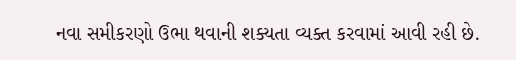નવા સમીકરણો ઉભા થવાની શક્યતા વ્યક્ત કરવામાં આવી રહી છે.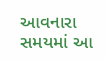આવનારા સમયમાં આ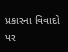પ્રકારના વિવાદો પર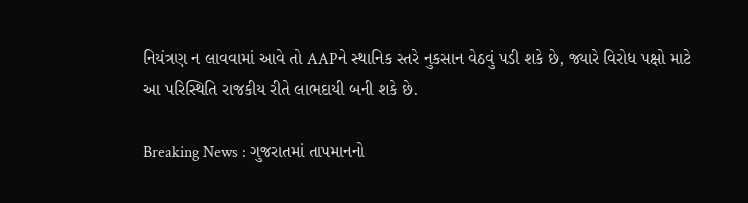નિયંત્રણ ન લાવવામાં આવે તો AAPને સ્થાનિક સ્તરે નુકસાન વેઠવું પડી શકે છે, જ્યારે વિરોધ પક્ષો માટે આ પરિસ્થિતિ રાજકીય રીતે લાભદાયી બની શકે છે.

Breaking News : ગુજરાતમાં તાપમાનનો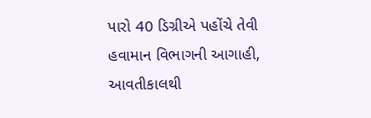પારો 40 ડિગ્રીએ પહોંચે તેવી હવામાન વિભાગની આગાહી, આવતીકાલથી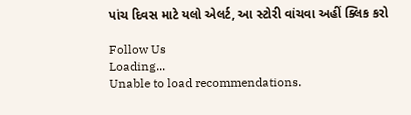પાંચ દિવસ માટે યલો એલર્ટ, આ સ્ટોરી વાંચવા અહીં ક્લિક કરો

Follow Us
Loading...
Unable to load recommendations.